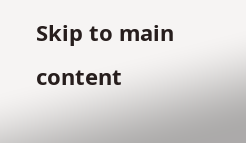Skip to main content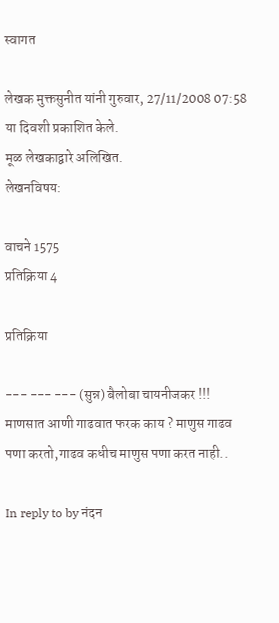स्वागत

लेखक मुक्तसुनीत यांनी गुरुवार, 27/11/2008 07:58 या दिवशी प्रकाशित केले.
मूळ लेखकाद्वारे अलिखित.
लेखनविषय:

वाचने 1575
प्रतिक्रिया 4

प्रतिक्रिया

--- --- --- (सुन्न) बैलोबा चायनीजकर !!! माणसात आणी गाढवात फरक काय ? माणुस गाढव पणा करतो,गाढव कधीच माणुस पणा करत नाही..

In reply to by नंदन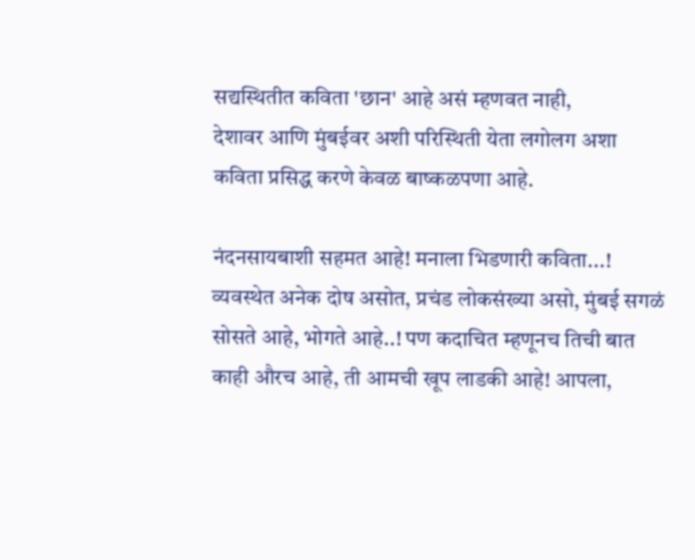सद्यस्थितीत कविता 'छान' आहे असं म्हणवत नाही,
देशावर आणि मुंबईवर अशी परिस्थिती येता लगोलग अशा कविता प्रसिद्ध करणे केवळ बाष्कळपणा आहे.

नंदनसायबाशी सहमत आहे! मनाला भिडणारी कविता...! व्यवस्थेत अनेक दोष असोत, प्रचंड लोकसंख्या असो, मुंबई सगळं सोसते आहे, भोगते आहे..! पण कदाचित म्हणूनच तिची बात काही औरच आहे, ती आमची खूप लाडकी आहे! आपला,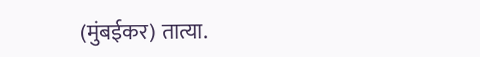(मुंबईकर) तात्या.